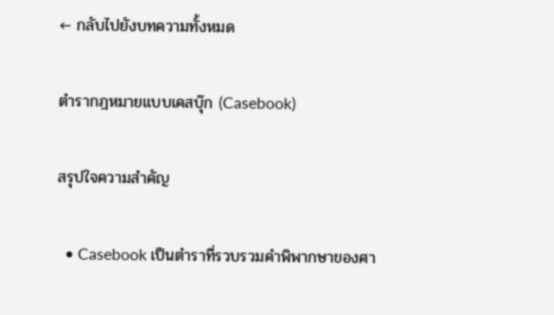← กลับไปยังบทความทั้งหมด

ตำรากฎหมายแบบเคสบุ๊ก (Casebook)

สรุปใจความสำคัญ

  • Casebook เป็นตำราที่รวบรวมคำพิพากษาของศา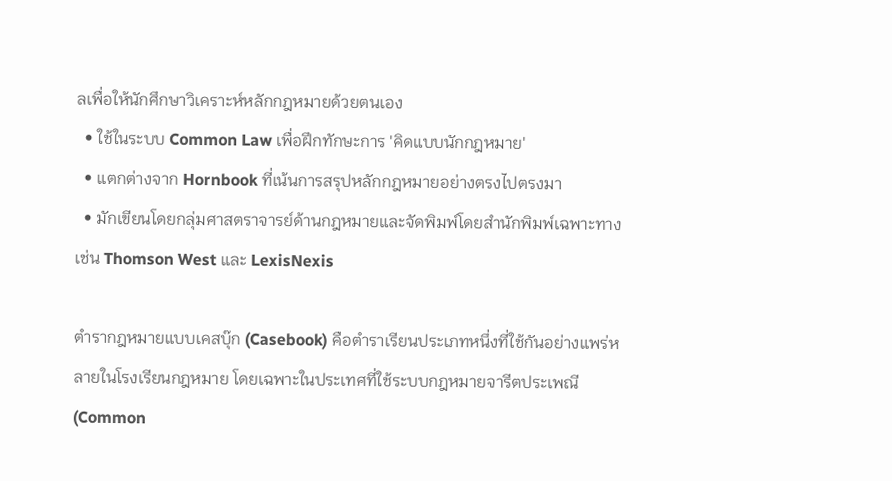ลเพื่อให้นักศึกษาวิเคราะห์หลักกฎหมายด้วยตนเอง
  • ใช้ในระบบ Common Law เพื่อฝึกทักษะการ 'คิดแบบนักกฎหมาย'
  • แตกต่างจาก Hornbook ที่เน้นการสรุปหลักกฎหมายอย่างตรงไปตรงมา
  • มักเขียนโดยกลุ่มศาสตราจารย์ด้านกฎหมายและจัดพิมพ์โดยสำนักพิมพ์เฉพาะทาง เช่น Thomson West และ LexisNexis

ตำรากฎหมายแบบเคสบุ๊ก (Casebook) คือตำราเรียนประเภทหนึ่งที่ใช้กันอย่างแพร่หลายในโรงเรียนกฎหมาย โดยเฉพาะในประเทศที่ใช้ระบบกฎหมายจารีตประเพณี (Common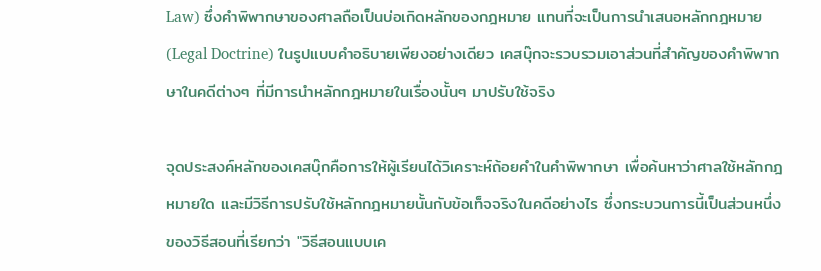Law) ซึ่งคำพิพากษาของศาลถือเป็นบ่อเกิดหลักของกฎหมาย แทนที่จะเป็นการนำเสนอหลักกฎหมาย (Legal Doctrine) ในรูปแบบคำอธิบายเพียงอย่างเดียว เคสบุ๊กจะรวบรวมเอาส่วนที่สำคัญของคำพิพากษาในคดีต่างๆ ที่มีการนำหลักกฎหมายในเรื่องนั้นๆ มาปรับใช้จริง

จุดประสงค์หลักของเคสบุ๊กคือการให้ผู้เรียนได้วิเคราะห์ถ้อยคำในคำพิพากษา เพื่อค้นหาว่าศาลใช้หลักกฎหมายใด และมีวิธีการปรับใช้หลักกฎหมายนั้นกับข้อเท็จจริงในคดีอย่างไร ซึ่งกระบวนการนี้เป็นส่วนหนึ่งของวิธีสอนที่เรียกว่า "วิธีสอนแบบเค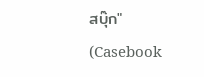สบุ๊ก" (Casebook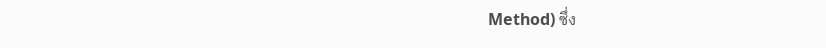Method) ซึ่ง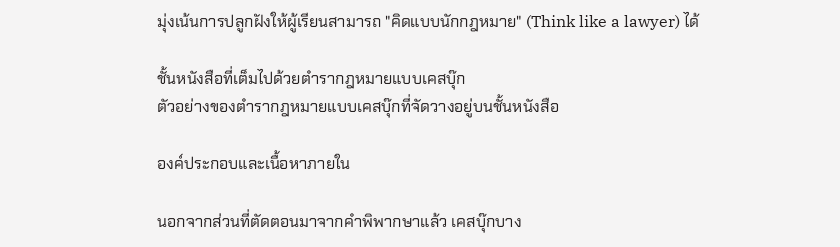มุ่งเน้นการปลูกฝังให้ผู้เรียนสามารถ "คิดแบบนักกฎหมาย" (Think like a lawyer) ได้

ชั้นหนังสือที่เต็มไปด้วยตำรากฎหมายแบบเคสบุ๊ก
ตัวอย่างของตำรากฎหมายแบบเคสบุ๊กที่จัดวางอยู่บนชั้นหนังสือ

องค์ประกอบและเนื้อหาภายใน

นอกจากส่วนที่ตัดตอนมาจากคำพิพากษาแล้ว เคสบุ๊กบาง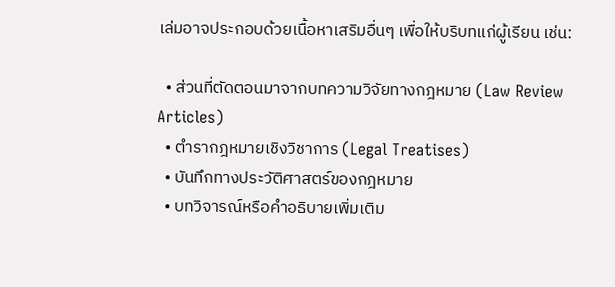เล่มอาจประกอบด้วยเนื้อหาเสริมอื่นๆ เพื่อให้บริบทแก่ผู้เรียน เช่น:

  • ส่วนที่ตัดตอนมาจากบทความวิจัยทางกฎหมาย (Law Review Articles)
  • ตำรากฎหมายเชิงวิชาการ (Legal Treatises)
  • บันทึกทางประวัติศาสตร์ของกฎหมาย
  • บทวิจารณ์หรือคำอธิบายเพิ่มเติม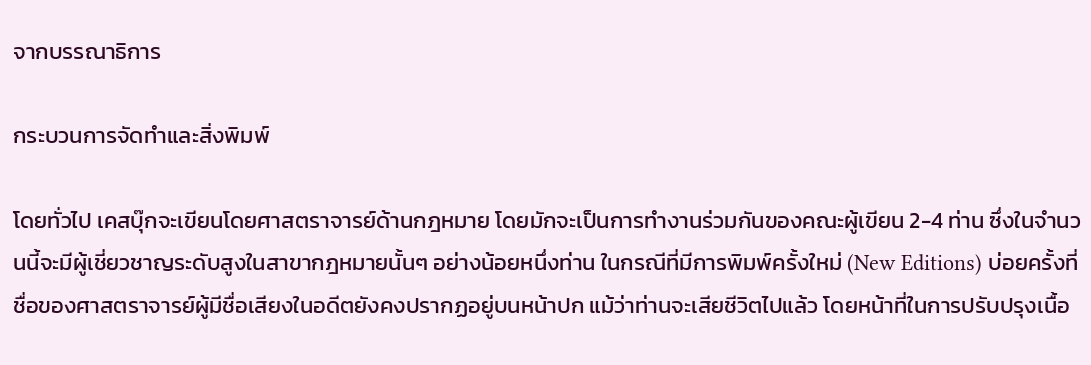จากบรรณาธิการ

กระบวนการจัดทำและสิ่งพิมพ์

โดยทั่วไป เคสบุ๊กจะเขียนโดยศาสตราจารย์ด้านกฎหมาย โดยมักจะเป็นการทำงานร่วมกันของคณะผู้เขียน 2-4 ท่าน ซึ่งในจำนวนนี้จะมีผู้เชี่ยวชาญระดับสูงในสาขากฎหมายนั้นๆ อย่างน้อยหนึ่งท่าน ในกรณีที่มีการพิมพ์ครั้งใหม่ (New Editions) บ่อยครั้งที่ชื่อของศาสตราจารย์ผู้มีชื่อเสียงในอดีตยังคงปรากฏอยู่บนหน้าปก แม้ว่าท่านจะเสียชีวิตไปแล้ว โดยหน้าที่ในการปรับปรุงเนื้อ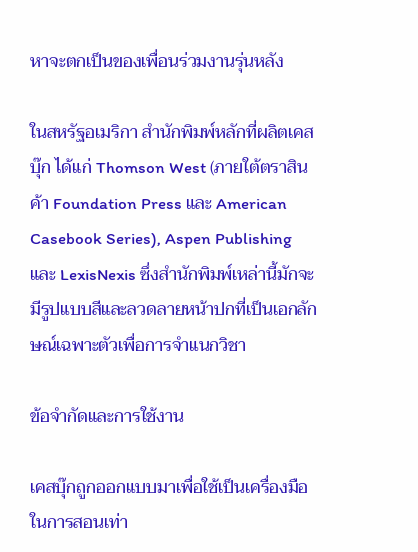หาจะตกเป็นของเพื่อนร่วมงานรุ่นหลัง

ในสหรัฐอเมริกา สำนักพิมพ์หลักที่ผลิตเคสบุ๊ก ได้แก่ Thomson West (ภายใต้ตราสินค้า Foundation Press และ American Casebook Series), Aspen Publishing และ LexisNexis ซึ่งสำนักพิมพ์เหล่านี้มักจะมีรูปแบบสีและลวดลายหน้าปกที่เป็นเอกลักษณ์เฉพาะตัวเพื่อการจำแนกวิชา

ข้อจำกัดและการใช้งาน

เคสบุ๊กถูกออกแบบมาเพื่อใช้เป็นเครื่องมือในการสอนเท่า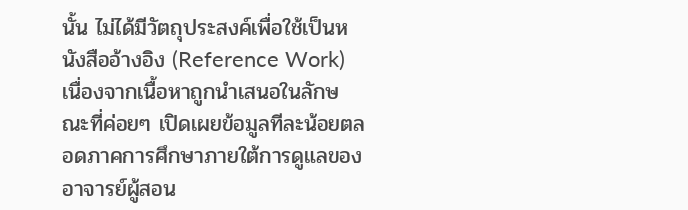นั้น ไม่ได้มีวัตถุประสงค์เพื่อใช้เป็นหนังสืออ้างอิง (Reference Work) เนื่องจากเนื้อหาถูกนำเสนอในลักษณะที่ค่อยๆ เปิดเผยข้อมูลทีละน้อยตลอดภาคการศึกษาภายใต้การดูแลของอาจารย์ผู้สอน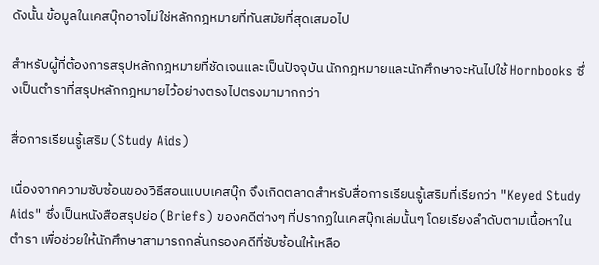ดังนั้น ข้อมูลในเคสบุ๊กอาจไม่ใช่หลักกฎหมายที่ทันสมัยที่สุดเสมอไป

สำหรับผู้ที่ต้องการสรุปหลักกฎหมายที่ชัดเจนและเป็นปัจจุบัน นักกฎหมายและนักศึกษาจะหันไปใช้ Hornbooks ซึ่งเป็นตำราที่สรุปหลักกฎหมายไว้อย่างตรงไปตรงมามากกว่า

สื่อการเรียนรู้เสริม (Study Aids)

เนื่องจากความซับซ้อนของวิธีสอนแบบเคสบุ๊ก จึงเกิดตลาดสำหรับสื่อการเรียนรู้เสริมที่เรียกว่า "Keyed Study Aids" ซึ่งเป็นหนังสือสรุปย่อ (Briefs) ของคดีต่างๆ ที่ปรากฏในเคสบุ๊กเล่มนั้นๆ โดยเรียงลำดับตามเนื้อหาในตำรา เพื่อช่วยให้นักศึกษาสามารถกลั่นกรองคดีที่ซับซ้อนให้เหลือ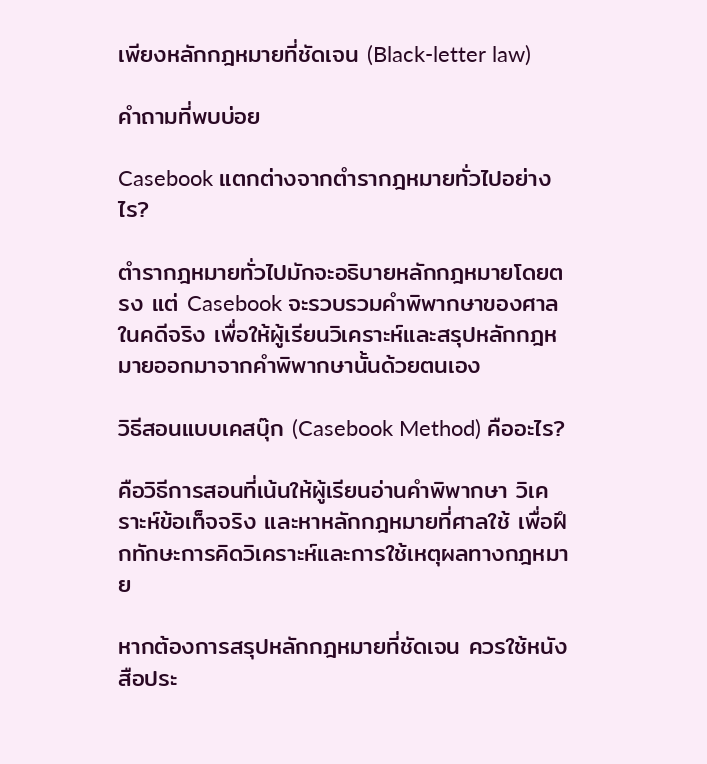เพียงหลักกฎหมายที่ชัดเจน (Black-letter law)

คำถามที่พบบ่อย

Casebook แตกต่างจากตำรากฎหมายทั่วไปอย่างไร?

ตำรากฎหมายทั่วไปมักจะอธิบายหลักกฎหมายโดยตรง แต่ Casebook จะรวบรวมคำพิพากษาของศาลในคดีจริง เพื่อให้ผู้เรียนวิเคราะห์และสรุปหลักกฎหมายออกมาจากคำพิพากษานั้นด้วยตนเอง

วิธีสอนแบบเคสบุ๊ก (Casebook Method) คืออะไร?

คือวิธีการสอนที่เน้นให้ผู้เรียนอ่านคำพิพากษา วิเคราะห์ข้อเท็จจริง และหาหลักกฎหมายที่ศาลใช้ เพื่อฝึกทักษะการคิดวิเคราะห์และการใช้เหตุผลทางกฎหมาย

หากต้องการสรุปหลักกฎหมายที่ชัดเจน ควรใช้หนังสือประ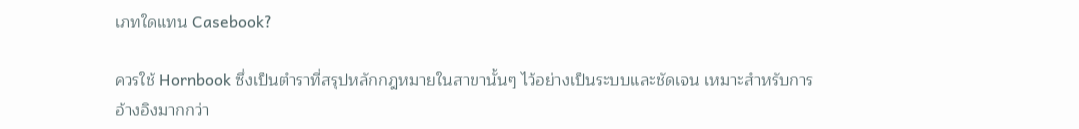เภทใดแทน Casebook?

ควรใช้ Hornbook ซึ่งเป็นตำราที่สรุปหลักกฎหมายในสาขานั้นๆ ไว้อย่างเป็นระบบและชัดเจน เหมาะสำหรับการอ้างอิงมากกว่า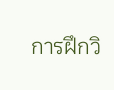การฝึกวิ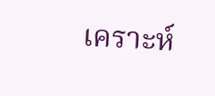เคราะห์